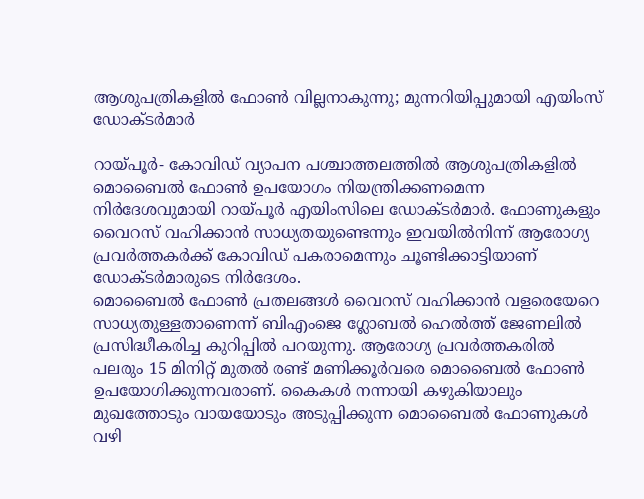ആശുപത്രികളില്‍ ഫോണ്‍ വില്ലനാകുന്നു; മുന്നറിയിപ്പുമായി എയിംസ് ഡോക്ടര്‍മാര്‍

റായ്പൂര്‍- കോവിഡ് വ്യാപന പശ്ചാത്തലത്തില്‍ ആശുപത്രികളില്‍ മൊബൈല്‍ ഫോണ്‍ ഉപയോഗം നിയന്ത്രിക്കണമെന്ന നിര്‍ദേശവുമായി റായ്പൂര്‍ എയിംസിലെ ഡോക്ടര്‍മാര്‍. ഫോണുകളും വൈറസ് വഹിക്കാന്‍ സാധ്യതയുണ്ടെന്നും ഇവയില്‍നിന്ന് ആരോഗ്യ പ്രവര്‍ത്തകര്‍ക്ക് കോവിഡ് പകരാമെന്നും ചൂണ്ടിക്കാട്ടിയാണ് ഡോക്ടര്‍മാരുടെ നിര്‍ദേശം.
മൊബൈല്‍ ഫോണ്‍ പ്രതലങ്ങള്‍ വൈറസ് വഹിക്കാന്‍ വളരെയേറെ സാധ്യതുള്ളതാണെന്ന് ബിഎംജെ ഗ്ലോബല്‍ ഹെല്‍ത്ത് ജേണലില്‍ പ്രസിദ്ധീകരിച്ച കുറിപ്പില്‍ പറയുന്നു. ആരോഗ്യ പ്രവര്‍ത്തകരില്‍ പലരും 15 മിനിറ്റ് മുതല്‍ രണ്ട് മണിക്കൂര്‍വരെ മൊബൈല്‍ ഫോണ്‍ ഉപയോഗിക്കുന്നവരാണ്. കൈകള്‍ നന്നായി കഴുകിയാലും മുഖത്തോടും വായയോടും അടുപ്പിക്കുന്ന മൊബൈല്‍ ഫോണുകള്‍ വഴി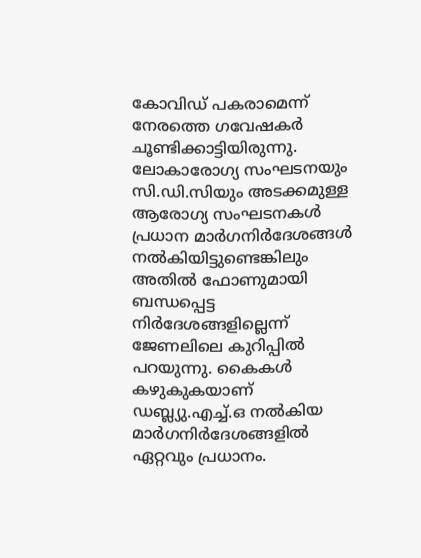കോവിഡ് പകരാമെന്ന് നേരത്തെ ഗവേഷകര്‍ ചൂണ്ടിക്കാട്ടിയിരുന്നു.
ലോകാരോഗ്യ സംഘടനയും സി.ഡി.സിയും അടക്കമുള്ള ആരോഗ്യ സംഘടനകള്‍ പ്രധാന മാര്‍ഗനിര്‍ദേശങ്ങള്‍ നല്‍കിയിട്ടുണ്ടെങ്കിലും അതില്‍ ഫോണുമായി ബന്ധപ്പെട്ട നിര്‍ദേശങ്ങളില്ലെന്ന് ജേണലിലെ കുറിപ്പില്‍ പറയുന്നു. കൈകള്‍ കഴുകുകയാണ് ഡബ്ല്യു.എച്ച്.ഒ നല്‍കിയ മാര്‍ഗനിര്‍ദേശങ്ങളില്‍ ഏറ്റവും പ്രധാനം.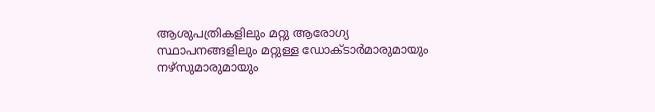ആശുപത്രികളിലും മറ്റു ആരോഗ്യ സ്ഥാപനങ്ങളിലും മറ്റുള്ള ഡോക്ടാര്‍മാരുമായും നഴ്‌സുമാരുമായും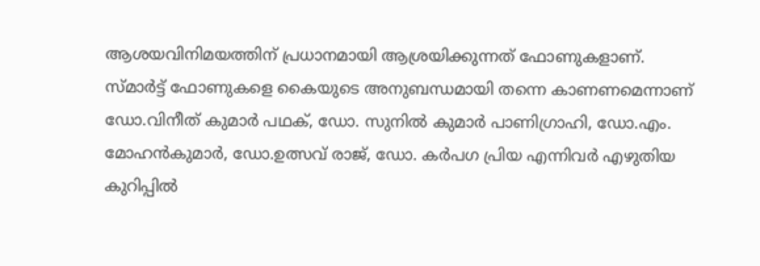ആശയവിനിമയത്തിന് പ്രധാനമായി ആശ്രയിക്കുന്നത് ഫോണുകളാണ്.
സ്മാര്‍ട്ട് ഫോണുകളെ കൈയുടെ അനുബന്ധമായി തന്നെ കാണണമെന്നാണ് ഡോ.വിനീത് കുമാര്‍ പഥക്, ഡോ. സുനില്‍ കുമാര്‍ പാണിഗ്രാഹി, ഡോ.എം. മോഹന്‍കുമാര്‍, ഡോ.ഉത്സവ് രാജ്, ഡോ. കര്‍പഗ പ്രിയ എന്നിവര്‍ എഴുതിയ കുറിപ്പില്‍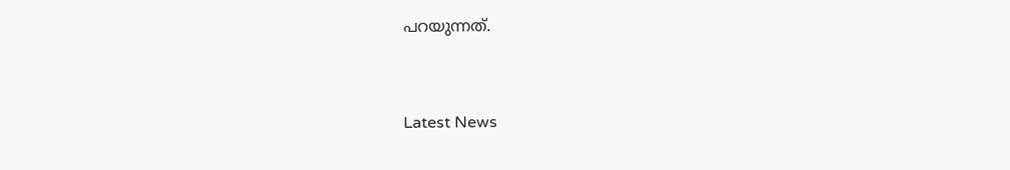പറയുന്നത്.



Latest News